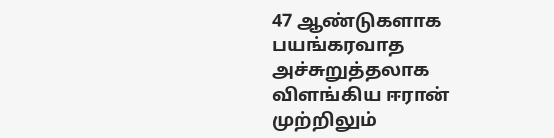47 ஆண்டுகளாக பயங்கரவாத அச்சுறுத்தலாக விளங்கிய ஈரான் முற்றிலும்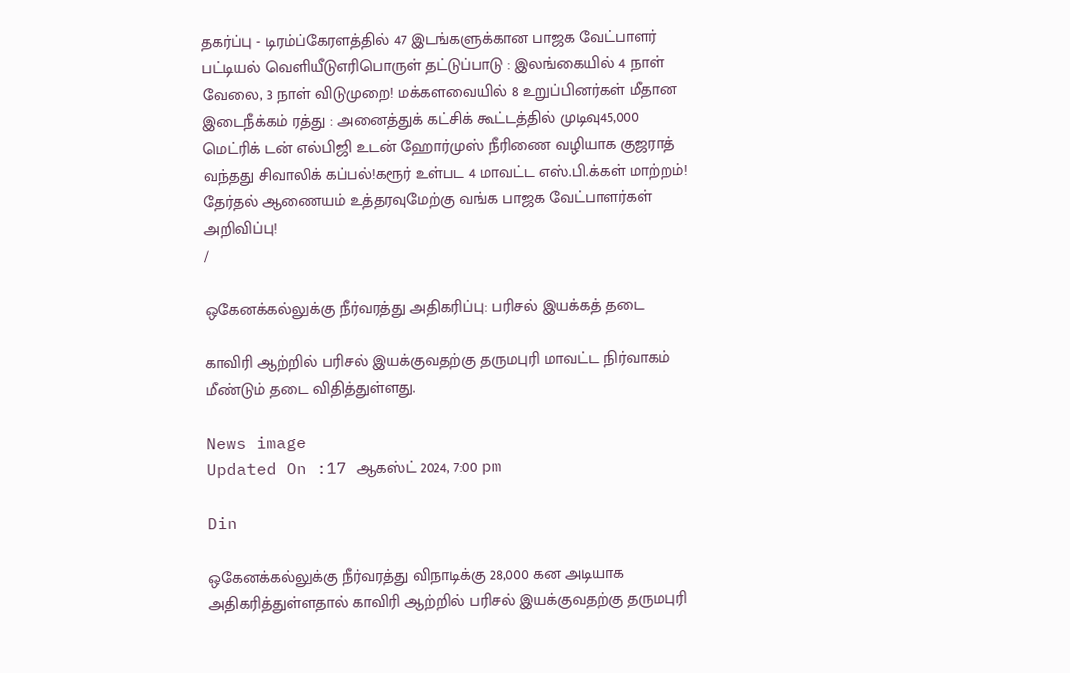தகர்ப்பு - டிரம்ப்கேரளத்தில் 47 இடங்களுக்கான பாஜக வேட்பாளர் பட்டியல் வெளியீடுஎரிபொருள் தட்டுப்பாடு : இலங்கையில் 4 நாள் வேலை, 3 நாள் விடுமுறை! மக்களவையில் 8 உறுப்பினர்கள் மீதான இடைநீக்கம் ரத்து : அனைத்துக் கட்சிக் கூட்டத்தில் முடிவு45,000 மெட்ரிக் டன் எல்பிஜி உடன் ஹோர்முஸ் நீரிணை வழியாக குஜராத் வந்தது சிவாலிக் கப்பல்!கரூர் உள்பட 4 மாவட்ட எஸ்.பி.க்கள் மாற்றம்! தேர்தல் ஆணையம் உத்தரவுமேற்கு வங்க பாஜக வேட்பாளர்கள் அறிவிப்பு!
/

ஒகேனக்கல்லுக்கு நீர்வரத்து அதிகரிப்பு: பரிசல் இயக்கத் தடை

காவிரி ஆற்றில் பரிசல் இயக்குவதற்கு தருமபுரி மாவட்ட நிர்வாகம் மீண்டும் தடை விதித்துள்ளது.

News image
Updated On :17 ஆகஸ்ட் 2024, 7:00 pm

Din

ஒகேனக்கல்லுக்கு நீர்வரத்து விநாடிக்கு 28,000 கன அடியாக அதிகரித்துள்ளதால் காவிரி ஆற்றில் பரிசல் இயக்குவதற்கு தருமபுரி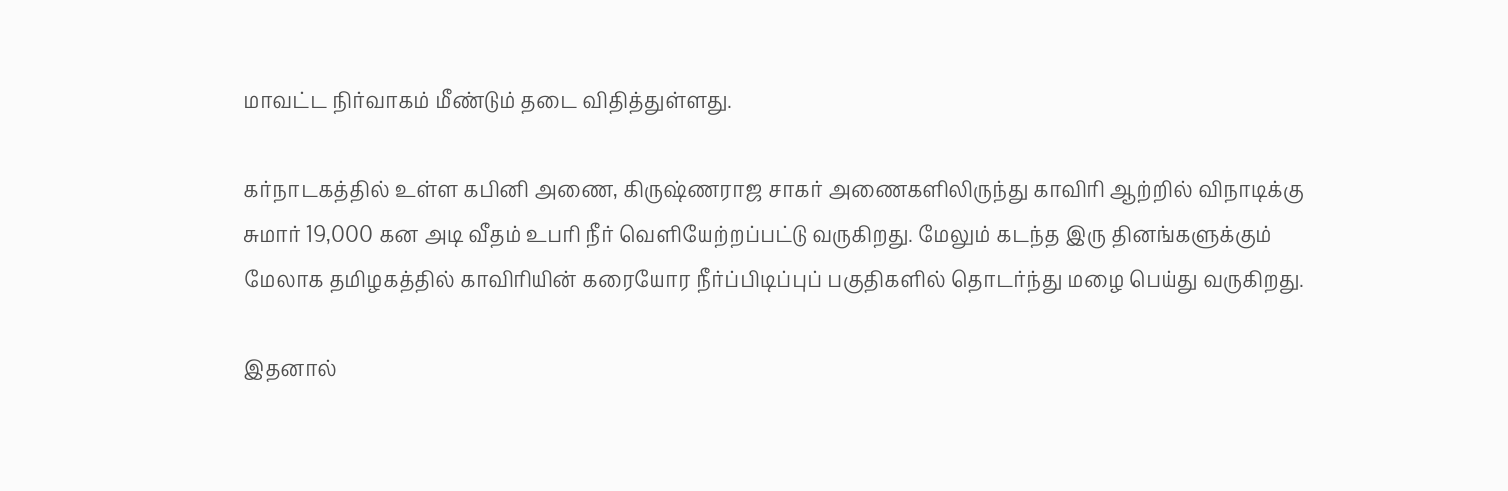மாவட்ட நிர்வாகம் மீண்டும் தடை விதித்துள்ளது.

கர்நாடகத்தில் உள்ள கபினி அணை, கிருஷ்ணராஜ சாகர் அணைகளிலிருந்து காவிரி ஆற்றில் விநாடிக்கு சுமார் 19,000 கன அடி வீதம் உபரி நீர் வெளியேற்றப்பட்டு வருகிறது. மேலும் கடந்த இரு தினங்களுக்கும் மேலாக தமிழகத்தில் காவிரியின் கரையோர நீர்ப்பிடிப்புப் பகுதிகளில் தொடர்ந்து மழை பெய்து வருகிறது.

இதனால்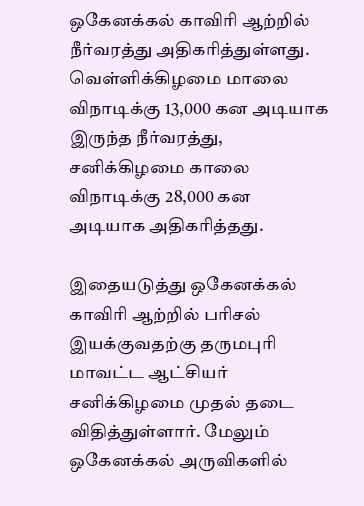ஒகேனக்கல் காவிரி ஆற்றில் நீர்வரத்து அதிகரித்துள்ளது. வெள்ளிக்கிழமை மாலை விநாடிக்கு 13,000 கன அடியாக இருந்த நீர்வரத்து, சனிக்கிழமை காலை விநாடிக்கு 28,000 கன அடியாக அதிகரித்தது.

இதையடுத்து ஒகேனக்கல் காவிரி ஆற்றில் பரிசல் இயக்குவதற்கு தருமபுரி மாவட்ட ஆட்சியர் சனிக்கிழமை முதல் தடை விதித்துள்ளார். மேலும் ஒகேனக்கல் அருவிகளில்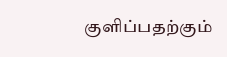குளிப்பதற்கும்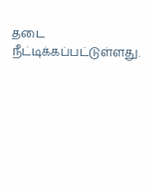தடை நீட்டிக்கப்பட்டுள்ளது.